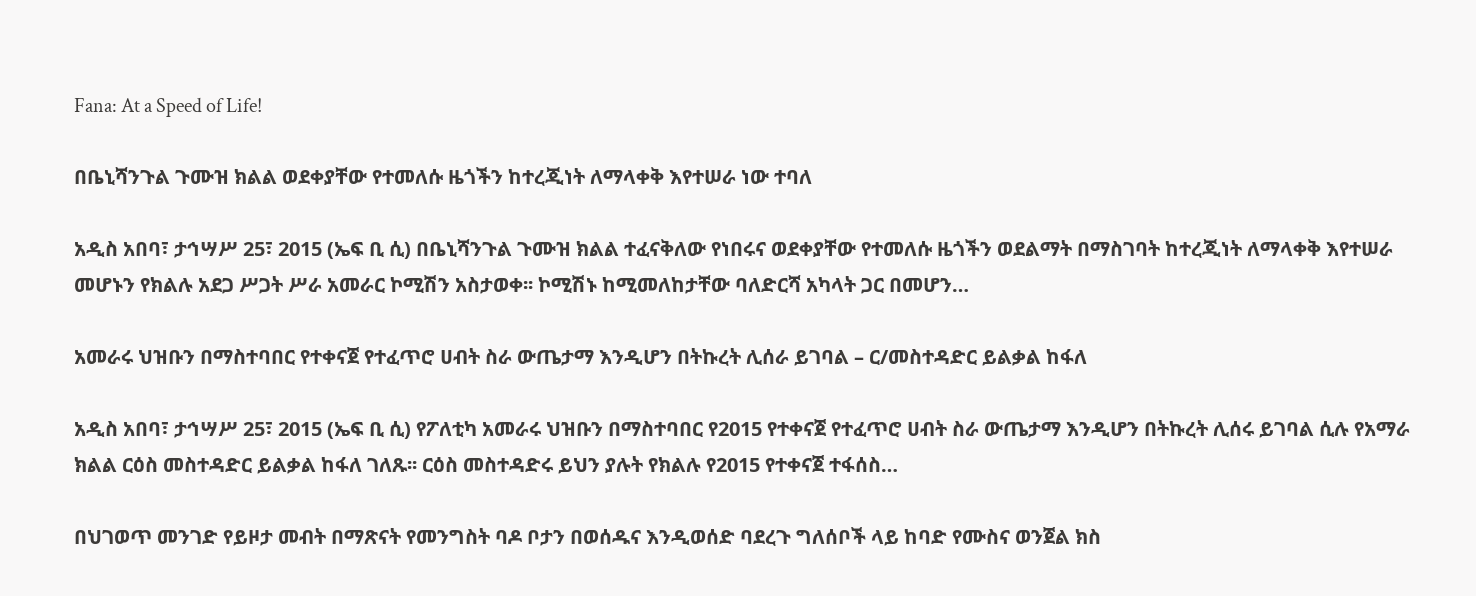Fana: At a Speed of Life!

በቤኒሻንጉል ጉሙዝ ክልል ወደቀያቸው የተመለሱ ዜጎችን ከተረጂነት ለማላቀቅ እየተሠራ ነው ተባለ

አዲስ አበባ፣ ታኅሣሥ 25፣ 2015 (ኤፍ ቢ ሲ) በቤኒሻንጉል ጉሙዝ ክልል ተፈናቅለው የነበሩና ወደቀያቸው የተመለሱ ዜጎችን ወደልማት በማስገባት ከተረጂነት ለማላቀቅ እየተሠራ መሆኑን የክልሉ አደጋ ሥጋት ሥራ አመራር ኮሚሽን አስታወቀ፡፡ ኮሚሽኑ ከሚመለከታቸው ባለድርሻ አካላት ጋር በመሆን…

አመራሩ ህዝቡን በማስተባበር የተቀናጀ የተፈጥሮ ሀብት ስራ ውጤታማ እንዲሆን በትኩረት ሊሰራ ይገባል – ር/መስተዳድር ይልቃል ከፋለ

አዲስ አበባ፣ ታኅሣሥ 25፣ 2015 (ኤፍ ቢ ሲ) የፖለቲካ አመራሩ ህዝቡን በማስተባበር የ2015 የተቀናጀ የተፈጥሮ ሀብት ስራ ውጤታማ እንዲሆን በትኩረት ሊሰሩ ይገባል ሲሉ የአማራ ክልል ርዕስ መስተዳድር ይልቃል ከፋለ ገለጹ፡፡ ርዕስ መስተዳድሩ ይህን ያሉት የክልሉ የ2015 የተቀናጀ ተፋሰስ…

በህገወጥ መንገድ የይዞታ መብት በማጽናት የመንግስት ባዶ ቦታን በወሰዱና እንዲወሰድ ባደረጉ ግለሰቦች ላይ ከባድ የሙስና ወንጀል ክስ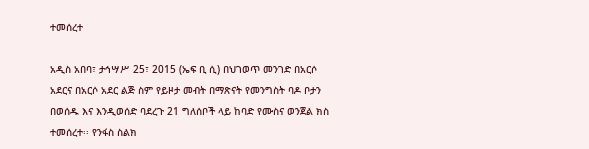ተመሰረተ

አዲስ አበባ፣ ታኅሣሥ 25፣ 2015 (ኤፍ ቢ ሲ) በህገወጥ መንገድ በአርሶ አደርና በአርሶ አደር ልጅ ስም የይዞታ መብት በማጽናት የመንግስት ባዶ ቦታን በወሰዱ እና እንዲወሰድ ባደረጉ 21 ግለሰቦች ላይ ከባድ የሙስና ወንጀል ክስ ተመሰረተ፡፡ የንፋስ ስልክ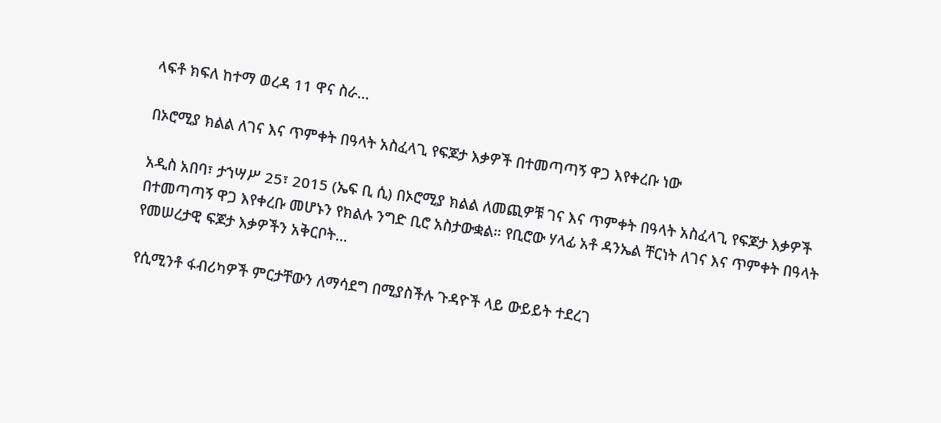ላፍቶ ክፍለ ከተማ ወረዳ 11 ዋና ስራ…

በኦሮሚያ ክልል ለገና እና ጥምቀት በዓላት አስፈላጊ የፍጆታ እቃዎች በተመጣጣኝ ዋጋ እየቀረቡ ነው

አዲስ አበባ፣ ታኀሣሥ 25፣ 2015 (ኤፍ ቢ ሲ) በኦሮሚያ ክልል ለመጪዎቹ ገና እና ጥምቀት በዓላት አስፈላጊ የፍጆታ እቃዎች በተመጣጣኝ ዋጋ እየቀረቡ መሆኑን የክልሉ ንግድ ቢሮ አስታውቋል። የቢሮው ሃላፊ አቶ ዳንኤል ቸርነት ለገና እና ጥምቀት በዓላት የመሠረታዊ ፍጆታ እቃዎችን አቅርቦት…

የሲሚንቶ ፋብሪካዎች ምርታቸውን ለማሳደግ በሚያስችሉ ጉዳዮች ላይ ውይይት ተደረገ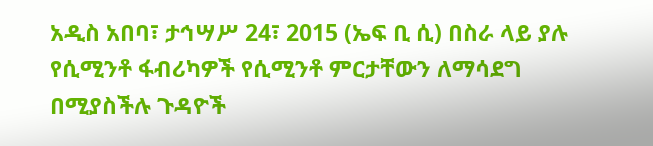አዲስ አበባ፣ ታኅሣሥ 24፣ 2015 (ኤፍ ቢ ሲ) በስራ ላይ ያሉ የሲሚንቶ ፋብሪካዎች የሲሚንቶ ምርታቸውን ለማሳደግ በሚያስችሉ ጉዳዮች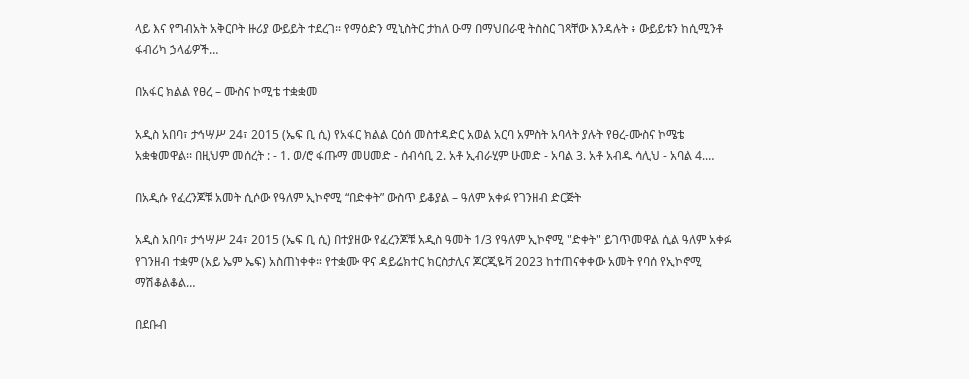ላይ እና የግብአት አቅርቦት ዙሪያ ውይይት ተደረገ፡፡ የማዕድን ሚኒስትር ታከለ ዑማ በማህበራዊ ትስስር ገጻቸው እንዳሉት ፥ ውይይቱን ከሲሚንቶ ፋብሪካ ኃላፊዎች…

በአፋር ክልል የፀረ – ሙስና ኮሚቴ ተቋቋመ

አዲስ አበባ፣ ታኅሣሥ 24፣ 2015 (ኤፍ ቢ ሲ) የአፋር ክልል ርዕሰ መስተዳድር አወል አርባ አምስት አባላት ያሉት የፀረ-ሙስና ኮሜቴ አቋቁመዋል፡፡ በዚህም መሰረት : - 1. ወ/ሮ ፋጡማ መሀመድ - ሰብሳቢ 2. አቶ ኢብራሂም ሁመድ - አባል 3. አቶ አብዱ ሳሊህ - አባል 4.…

በአዲሱ የፈረንጆቹ አመት ሲሶው የዓለም ኢኮኖሚ “በድቀት” ውስጥ ይቆያል – ዓለም አቀፉ የገንዘብ ድርጅት

አዲስ አበባ፣ ታኅሣሥ 24፣ 2015 (ኤፍ ቢ ሲ) በተያዘው የፈረንጆቹ አዲስ ዓመት 1/3 የዓለም ኢኮኖሚ "ድቀት" ይገጥመዋል ሲል ዓለም አቀፉ የገንዘብ ተቋም (አይ ኤም ኤፍ) አስጠነቀቀ። የተቋሙ ዋና ዳይሬክተር ክርስታሊና ጆርጂዬቫ 2023 ከተጠናቀቀው አመት የባሰ የኢኮኖሚ ማሽቆልቆል…

በደቡብ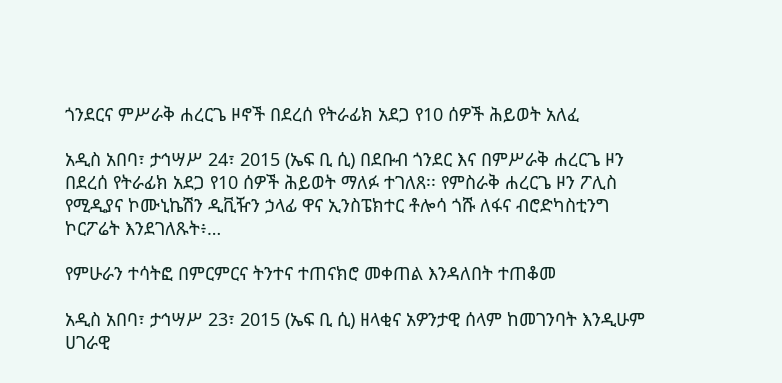ጎንደርና ምሥራቅ ሐረርጌ ዞኖች በደረሰ የትራፊክ አደጋ የ10 ሰዎች ሕይወት አለፈ

አዲስ አበባ፣ ታኅሣሥ 24፣ 2015 (ኤፍ ቢ ሲ) በደቡብ ጎንደር እና በምሥራቅ ሐረርጌ ዞን በደረሰ የትራፊክ አደጋ የ10 ሰዎች ሕይወት ማለፉ ተገለጸ፡፡ የምስራቅ ሐረርጌ ዞን ፖሊስ የሚዲያና ኮሙኒኬሽን ዲቪዥን ኃላፊ ዋና ኢንስፔክተር ቶሎሳ ጎሹ ለፋና ብሮድካስቲንግ ኮርፖሬት እንደገለጹት፥…

የምሁራን ተሳትፎ በምርምርና ትንተና ተጠናክሮ መቀጠል እንዳለበት ተጠቆመ

አዲስ አበባ፣ ታኅሣሥ 23፣ 2015 (ኤፍ ቢ ሲ) ዘላቂና አዎንታዊ ሰላም ከመገንባት እንዲሁም ሀገራዊ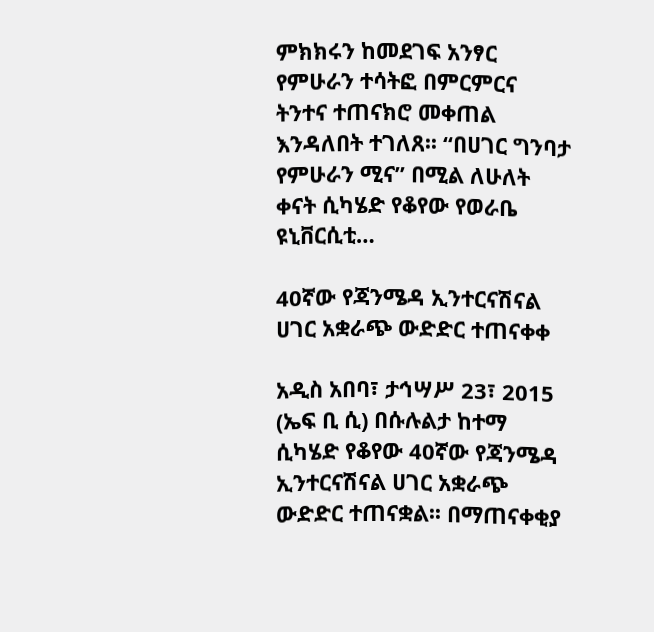ምክክሩን ከመደገፍ አንፃር የምሁራን ተሳትፎ በምርምርና ትንተና ተጠናክሮ መቀጠል እንዳለበት ተገለጸ፡፡ “በሀገር ግንባታ የምሁራን ሚና” በሚል ለሁለት ቀናት ሲካሄድ የቆየው የወራቤ ዩኒቨርሲቲ…

40ኛው የጃንሜዳ ኢንተርናሽናል ሀገር አቋራጭ ውድድር ተጠናቀቀ

አዲስ አበባ፣ ታኅሣሥ 23፣ 2015 (ኤፍ ቢ ሲ) በሱሉልታ ከተማ ሲካሄድ የቆየው 40ኛው የጃንሜዳ ኢንተርናሽናል ሀገር አቋራጭ ውድድር ተጠናቋል፡፡ በማጠናቀቂያ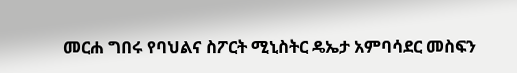መርሐ ግበሩ የባህልና ስፖርት ሚኒስትር ዴኤታ አምባሳደር መስፍን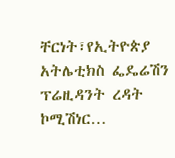ቸርነት፣የኢትዮጵያ አትሌቲክስ ፌዴሬሽን ፕሬዚዳንት ረዳት ኮሚሽነር…